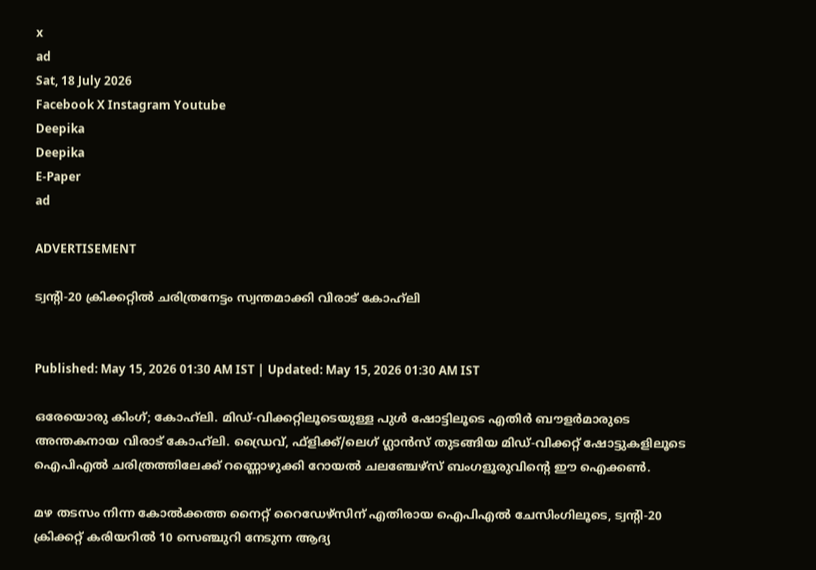x
ad
Sat, 18 July 2026
Facebook X Instagram Youtube
Deepika
Deepika
E-Paper
ad

ADVERTISEMENT

ട്വന്‍റി-20 ക്രിക്കറ്റില്‍ ചരിത്രനേട്ടം സ്വന്തമാക്കി വിരാട് കോഹ്‌ലി


Published: May 15, 2026 01:30 AM IST | Updated: May 15, 2026 01:30 AM IST

ഒരേയൊരു കിംഗ്; കോഹ്‌ലി. മിഡ്-വിക്കറ്റിലൂടെയുള്ള പുള്‍ ഷോട്ടിലൂടെ എതിര്‍ ബൗളര്‍മാരുടെ അന്തകനായ വിരാട് കോഹ്‌ലി. ഡ്രൈവ്, ഫ്‌ളിക്ക്/ലെഗ് ഗ്ലാന്‍സ് തുടങ്ങിയ മിഡ്-വിക്കറ്റ് ഷോട്ടുകളിലൂടെ ഐപിഎല്‍ ചരിത്രത്തിലേക്ക് റണ്ണൊഴുക്കി റോയല്‍ ചലഞ്ചേഴ്‌സ് ബംഗളൂരുവിന്‍റെ ഈ ഐക്കണ്‍.

മഴ തടസം നിന്ന കോല്‍ക്കത്ത നൈറ്റ് റൈഡേഴ്‌സിന് എതിരായ ഐപിഎല്‍ ചേസിംഗിലൂടെ, ട്വന്‍റി-20 ക്രിക്കറ്റ് കരിയറില്‍ 10 സെഞ്ചുറി നേടുന്ന ആദ്യ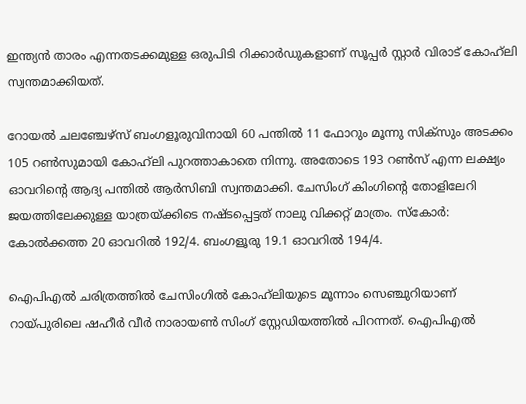ഇന്ത്യന്‍ താരം എന്നതടക്കമുള്ള ഒരുപിടി റിക്കാര്‍ഡുകളാണ് സൂപ്പര്‍ സ്റ്റാര്‍ വിരാട് കോഹ്‌ലി സ്വന്തമാക്കിയത്.

റോയല്‍ ചലഞ്ചേഴ്‌സ് ബംഗളൂരുവിനായി 60 പന്തില്‍ 11 ഫോറും മൂന്നു സിക്‌സും അടക്കം 105 റണ്‍സുമായി കോഹ്‌ലി പുറത്താകാതെ നിന്നു. അതോടെ 193 റണ്‍സ് എന്ന ലക്ഷ്യം ഓവറിന്‍റെ ആദ്യ പന്തില്‍ ആര്‍സിബി സ്വന്തമാക്കി. ചേസിംഗ് കിംഗിന്‍റെ തോളിലേറി ജയത്തിലേക്കുള്ള യാത്രയ്ക്കിടെ നഷ്ടപ്പെട്ടത് നാലു വിക്കറ്റ് മാത്രം. സ്‌കോര്‍: കോല്‍ക്കത്ത 20 ഓവറില്‍ 192/4. ബംഗളൂരു 19.1 ഓവറില്‍ 194/4.

ഐപിഎല്‍ ചരിത്രത്തില്‍ ചേസിംഗില്‍ കോഹ്‌ലിയുടെ മൂന്നാം സെഞ്ചുറിയാണ് റായ്പുരിലെ ഷഹീര്‍ വീര്‍ നാരായണ്‍ സിംഗ് സ്റ്റേഡിയത്തില്‍ പിറന്നത്. ഐപിഎല്‍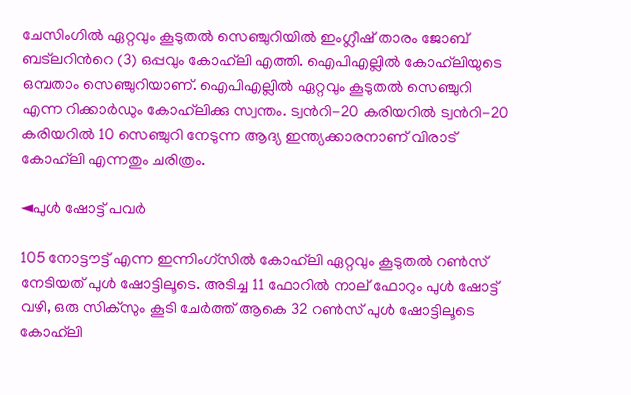ചേസിംഗില്‍ ഏറ്റവും കൂടുതല്‍ സെഞ്ചുറിയില്‍ ഇംഗ്ലീഷ് താരം ജോബ് ബട്‌‌ലറിന്‍റെ (3) ഒപ്പവും കോഹ്‌ലി എത്തി. ഐപിഎല്ലില്‍ കോഹ്‌ലിയുടെ ഒമ്പതാം സെഞ്ചുറിയാണ്. ഐപിഎല്ലില്‍ ഏറ്റവും കൂടുതല്‍ സെഞ്ചുറി എന്ന റിക്കാര്‍ഡും കോഹ്‌ലിക്കു സ്വന്തം. ട്വന്‍റി-20 കരിയറില്‍ ട്വന്‍റി-20 കരിയറില്‍ 10 സെഞ്ചുറി നേടുന്ന ആദ്യ ഇന്ത്യക്കാരനാണ് വിരാട് കോഹ്‌ലി എന്നതും ചരിത്രം.

◄പുള്‍ ഷോട്ട് പവര്‍

105 നോട്ടൗട്ട് എന്ന ഇന്നിംഗ്‌സില്‍ കോഹ്‌ലി ഏറ്റവും കൂടുതല്‍ റണ്‍സ് നേടിയത് പുള്‍ ഷോട്ടിലൂടെ. അടിച്ച 11 ഫോറില്‍ നാല് ഫോറും പുള്‍ ഷോട്ട് വഴി, ഒരു സിക്‌സും കൂടി ചേര്‍ത്ത് ആകെ 32 റണ്‍സ് പുള്‍ ഷോട്ടിലൂടെ കോഹ്‌ലി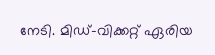നേടി. മിഡ്-വിക്കറ്റ് ഏരിയ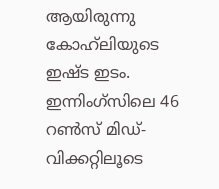ആയിരുന്നു കോഹ്‌ലിയുടെ ഇഷ്ട ഇടം. ഇന്നിംഗ്‌സിലെ 46 റണ്‍സ് മിഡ്-വിക്കറ്റിലൂടെ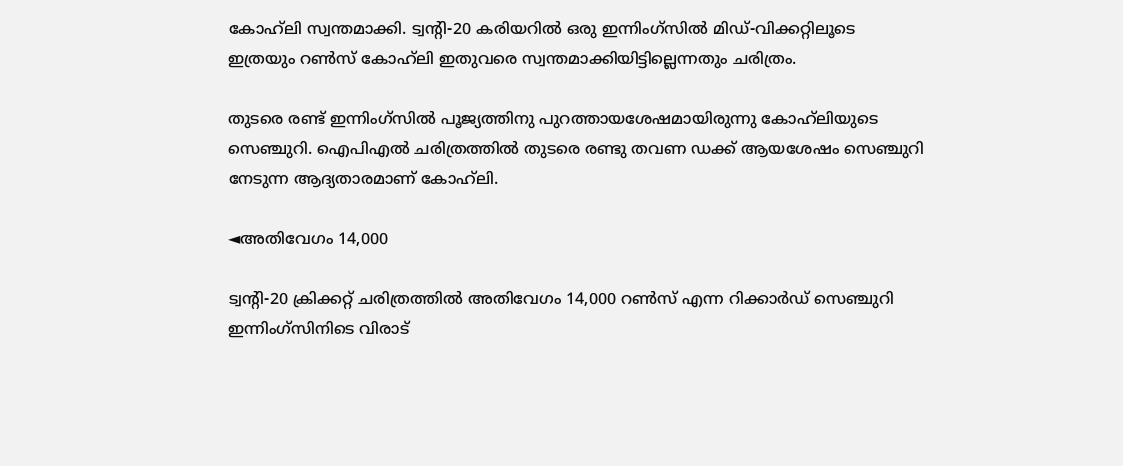കോഹ്‌ലി സ്വന്തമാക്കി. ട്വന്‍റി-20 കരിയറില്‍ ഒരു ഇന്നിംഗ്‌സില്‍ മിഡ്-വിക്കറ്റിലൂടെ ഇത്രയും റണ്‍സ് കോഹ്‌ലി ഇതുവരെ സ്വന്തമാക്കിയിട്ടില്ലെന്നതും ചരിത്രം.

തുടരെ രണ്ട് ഇന്നിംഗ്‌സില്‍ പൂജ്യത്തിനു പുറത്തായശേഷമായിരുന്നു കോഹ്‌ലിയുടെ സെഞ്ചുറി. ഐപിഎല്‍ ചരിത്രത്തില്‍ തുടരെ രണ്ടു തവണ ഡക്ക് ആയശേഷം സെഞ്ചുറി നേടുന്ന ആദ്യതാരമാണ് കോഹ്‌ലി.

◄അതിവേഗം 14,000

ട്വന്‍റി-20 ക്രിക്കറ്റ് ചരിത്രത്തില്‍ അതിവേഗം 14,000 റണ്‍സ് എന്ന റിക്കാര്‍ഡ് സെഞ്ചുറി ഇന്നിംഗ്‌സിനിടെ വിരാട്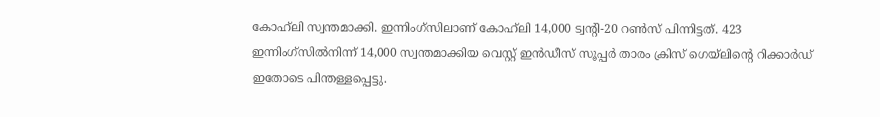കോഹ്‌ലി സ്വന്തമാക്കി. ഇന്നിംഗ്‌സിലാണ് കോഹ്‌ലി 14,000 ട്വന്‍റി-20 റണ്‍സ് പിന്നിട്ടത്. 423 ഇന്നിംഗ്‌സില്‍നിന്ന് 14,000 സ്വന്തമാക്കിയ വെസ്റ്റ് ഇന്‍ഡീസ് സൂപ്പര്‍ താരം ക്രിസ് ഗെയ്‌‌ലിന്‍റെ റിക്കാര്‍ഡ് ഇതോടെ പിന്തള്ളപ്പെട്ടു.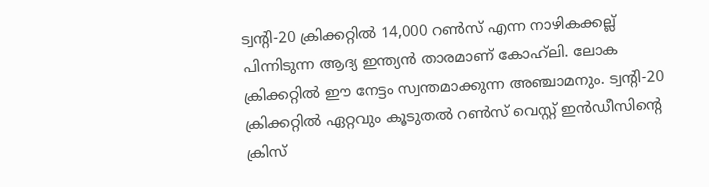ട്വന്‍റി-20 ക്രിക്കറ്റില്‍ 14,000 റണ്‍സ് എന്ന നാഴികക്കല്ല് പിന്നിടുന്ന ആദ്യ ഇന്ത്യന്‍ താരമാണ് കോഹ്‌ലി. ലോക ക്രിക്കറ്റില്‍ ഈ നേട്ടം സ്വന്തമാക്കുന്ന അഞ്ചാമനും. ട്വന്‍റി-20 ക്രിക്കറ്റില്‍ ഏറ്റവും കൂടുതല്‍ റണ്‍സ് വെസ്റ്റ് ഇന്‍ഡീസിന്‍റെ ക്രിസ്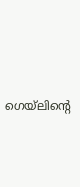ഗെയ്‌‌ലിന്‍റെ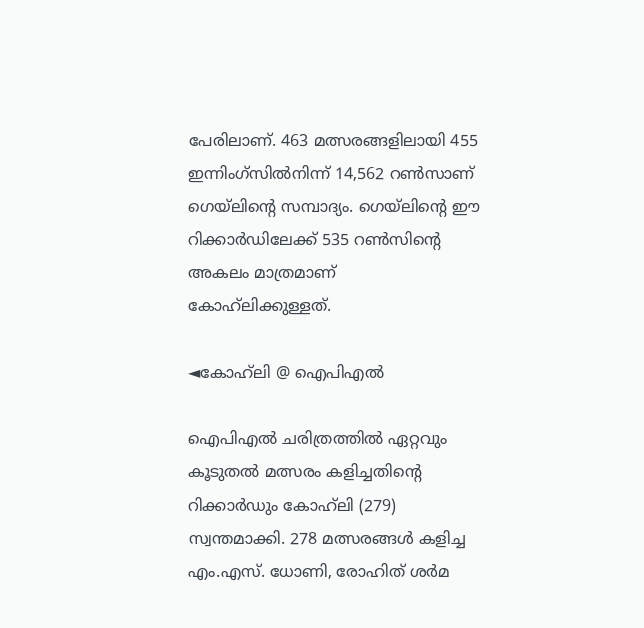പേരിലാണ്. 463 മത്സരങ്ങളിലായി 455 ഇന്നിംഗ്‌സില്‍നിന്ന് 14,562 റണ്‍സാണ് ഗെയ്‌‌ലിന്‍റെ സമ്പാദ്യം. ഗെയ്‌‌ലിന്‍റെ ഈ റിക്കാര്‍ഡിലേക്ക് 535 റണ്‍സിന്‍റെ അകലം മാത്രമാണ് കോഹ്‌ലിക്കുള്ളത്.

◄കോഹ്‌ലി @ ഐപിഎല്‍

ഐപിഎല്‍ ചരിത്രത്തില്‍ ഏറ്റവും കൂടുതല്‍ മത്സരം കളിച്ചതിന്‍റെ റിക്കാര്‍ഡും കോഹ്‌ലി (279) സ്വന്തമാക്കി. 278 മത്സരങ്ങള്‍ കളിച്ച എം.എസ്. ധോണി, രോഹിത് ശര്‍മ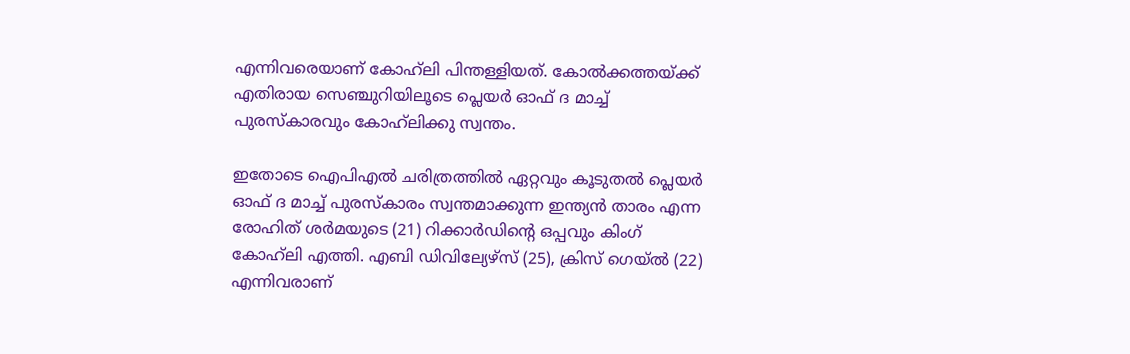എന്നിവരെയാണ് കോഹ്‌ലി പിന്തള്ളിയത്. കോല്‍ക്കത്തയ്ക്ക് എതിരായ സെഞ്ചുറിയിലൂടെ പ്ലെയര്‍ ഓഫ് ദ മാച്ച് പുരസ്‌കാരവും കോഹ്‌ലിക്കു സ്വന്തം.

ഇതോടെ ഐപിഎല്‍ ചരിത്രത്തില്‍ ഏറ്റവും കൂടുതല്‍ പ്ലെയര്‍ ഓഫ് ദ മാച്ച് പുരസ്‌കാരം സ്വന്തമാക്കുന്ന ഇന്ത്യന്‍ താരം എന്ന രോഹിത് ശര്‍മയുടെ (21) റിക്കാര്‍ഡിന്‍റെ ഒപ്പവും കിംഗ് കോഹ്‌ലി എത്തി. എബി ഡിവില്യേഴ്‌സ് (25), ക്രിസ് ഗെയ്‌ല്‍ (22) എന്നിവരാണ്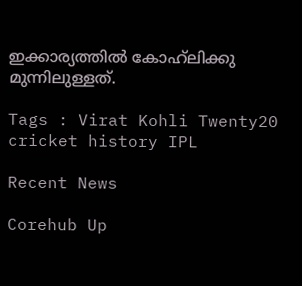ഇക്കാര്യത്തില്‍ കോഹ്‌ലിക്കു മുന്നിലുള്ളത്.

Tags : Virat Kohli Twenty20 cricket history IPL

Recent News

Corehub Up